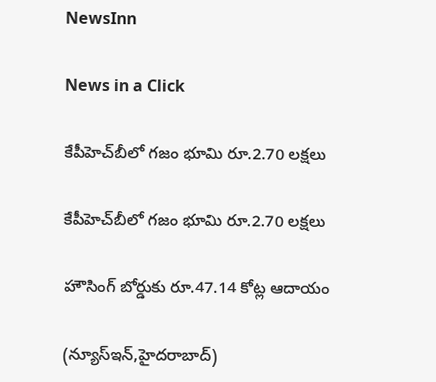NewsInn

News in a Click

కేపీహెచ్‌బీలో గజం భూమి రూ.2.70 లక్షలు

కేపీహెచ్‌బీలో గజం భూమి రూ.2.70 లక్షలు

హౌసింగ్ బోర్డుకు రూ.47.14 కోట్ల ఆదాయం

(న్యూస్ఇన్‌,హైద‌రాబాద్)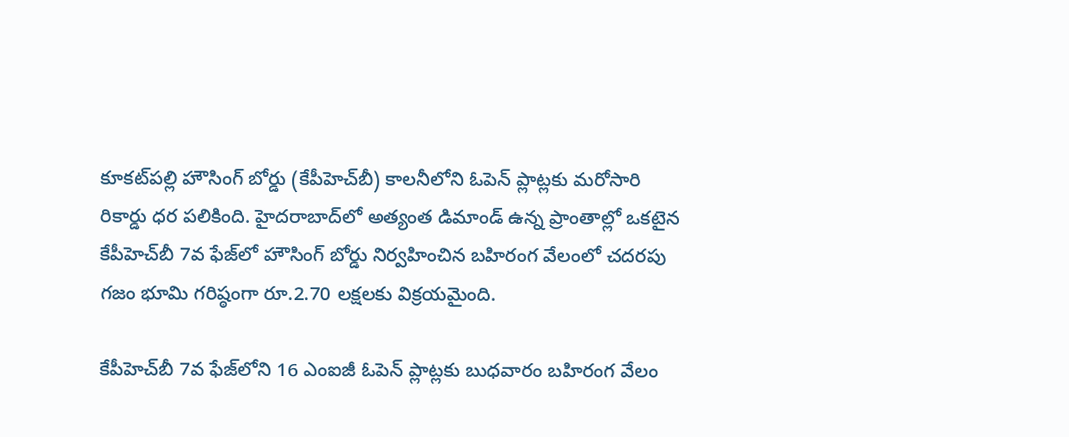కూకట్‌పల్లి హౌసింగ్ బోర్డు (కేపీహెచ్‌బీ) కాలనీలోని ఓపెన్ ప్లాట్లకు మరోసారి రికార్డు ధర పలికింది. హైదరాబాద్‌లో అత్యంత డిమాండ్ ఉన్న ప్రాంతాల్లో ఒకటైన కేపీహెచ్‌బీ 7వ ఫేజ్‌లో హౌసింగ్ బోర్డు నిర్వహించిన బహిరంగ వేలంలో చదరపు గజం భూమి గరిష్ఠంగా రూ.2.70 లక్షలకు విక్రయమైంది.

కేపీహెచ్‌బీ 7వ ఫేజ్‌లోని 16 ఎంఐజీ ఓపెన్ ప్లాట్లకు బుధవారం బహిరంగ వేలం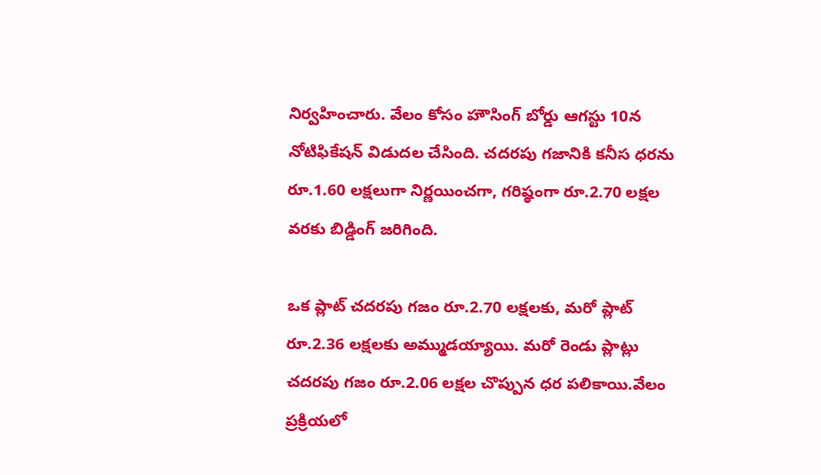నిర్వహించారు. వేలం కోసం హౌసింగ్ బోర్డు ఆగస్టు 10న నోటిఫికేషన్ విడుదల చేసింది. చదరపు గజానికి కనీస ధరను రూ.1.60 లక్షలుగా నిర్ణయించగా, గరిష్ఠంగా రూ.2.70 లక్షల వరకు బిడ్డింగ్ జరిగింది.

ఒక ప్లాట్ చదరపు గజం రూ.2.70 లక్షలకు, మరో ప్లాట్ రూ.2.36 లక్షలకు అమ్ముడ‌య్యాయి. మరో రెండు ప్లాట్లు చదరపు గజం రూ.2.06 లక్షల చొప్పున ధ‌ర ప‌లికాయి.వేలం ప్రక్రియలో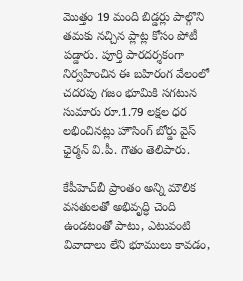మొత్తం 19 మంది బిడ్డర్లు పాల్గొని తమకు నచ్చిన ప్లాట్ల కోసం పోటీ పడ్డారు. పూర్తి పారదర్శకంగా నిర్వహించిన ఈ బహిరంగ వేలంలో చదరపు గజం భూమికి సగటున సుమారు రూ.1.79 లక్షల ధర లభించినట్లు హౌసింగ్ బోర్డు వైస్ ఛైర్మన్ వి.పీ. గౌతం తెలిపారు.

కేపీహెచ్‌బీ ప్రాంతం అన్ని మౌలిక వసతులతో అభివృద్ధి చెంది ఉండటంతో పాటు, ఎటువంటి వివాదాలు లేని భూములు కావడం,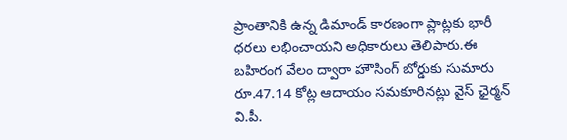ప్రాంతానికి ఉన్న డిమాండ్ కారణంగా ప్లాట్లకు భారీ ధరలు లభించాయని అధికారులు తెలిపారు.ఈ బహిరంగ వేలం ద్వారా హౌసింగ్ బోర్డుకు సుమారు రూ.47.14 కోట్ల ఆదాయం సమకూరినట్లు వైస్ ఛైర్మన్ వి.పీ.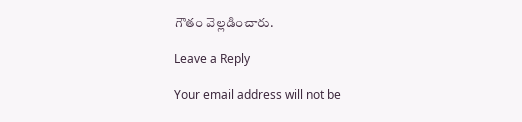గౌతం వెల్లడించారు.

Leave a Reply

Your email address will not be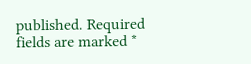published. Required fields are marked *